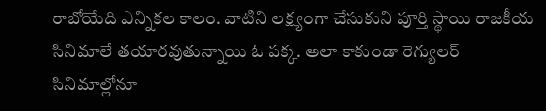రాబోయేది ఎన్నికల కాలం. వాటిని లక్ష్యంగా చేసుకుని పూర్తి స్థాయి రాజకీయ సినిమాలే తయారవుతున్నాయి ఓ పక్క. అలా కాకుండా రెగ్యులర్ సినిమాల్లోనూ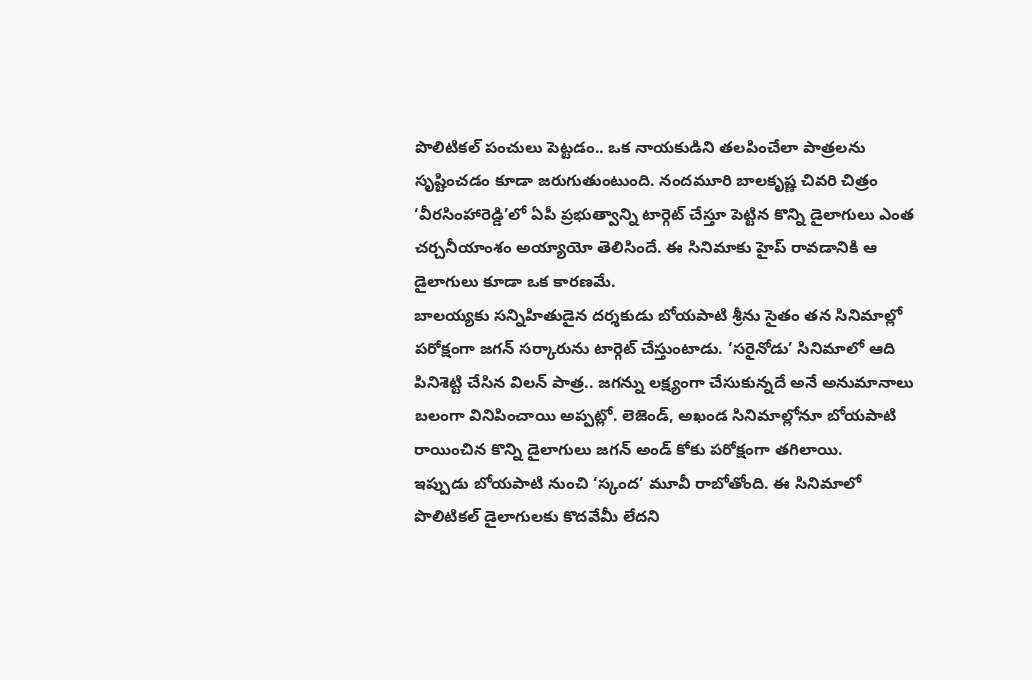పొలిటికల్ పంచులు పెట్టడం.. ఒక నాయకుడిని తలపించేలా పాత్రలను సృష్టించడం కూడా జరుగుతుంటుంది. నందమూరి బాలకృష్ణ చివరి చిత్రం ‘వీరసింహారెడ్డి’లో ఏపీ ప్రభుత్వాన్ని టార్గెట్ చేస్తూ పెట్టిన కొన్ని డైలాగులు ఎంత చర్చనీయాంశం అయ్యాయో తెలిసిందే. ఈ సినిమాకు హైప్ రావడానికి ఆ డైలాగులు కూడా ఒక కారణమే.
బాలయ్యకు సన్నిహితుడైన దర్శకుడు బోయపాటి శ్రీను సైతం తన సినిమాల్లో పరోక్షంగా జగన్ సర్కారును టార్గెట్ చేస్తుంటాడు. ‘సరైనోడు’ సినిమాలో ఆది పినిశెట్టి చేసిన విలన్ పాత్ర.. జగన్ను లక్ష్యంగా చేసుకున్నదే అనే అనుమానాలు బలంగా వినిపించాయి అప్పట్లో. లెజెండ్, అఖండ సినిమాల్లోనూ బోయపాటి రాయించిన కొన్ని డైలాగులు జగన్ అండ్ కోకు పరోక్షంగా తగిలాయి.
ఇప్పుడు బోయపాటి నుంచి ‘స్కంద’ మూవీ రాబోతోంది. ఈ సినిమాలో పొలిటికల్ డైలాగులకు కొదవేమీ లేదని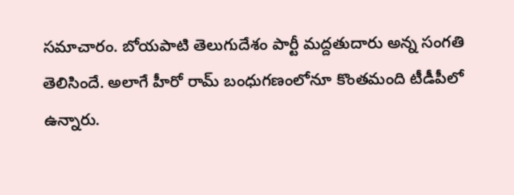సమాచారం. బోయపాటి తెలుగుదేశం పార్టీ మద్దతుదారు అన్న సంగతి తెలిసిందే. అలాగే హీరో రామ్ బంధుగణంలోనూ కొంతమంది టీడీపీలో ఉన్నారు.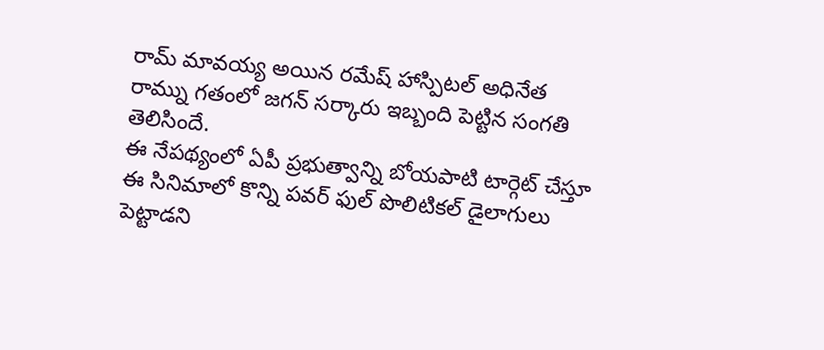రామ్ మావయ్య అయిన రమేష్ హాస్పిటల్ అధినేత రామ్ను గతంలో జగన్ సర్కారు ఇబ్బంది పెట్టిన సంగతి తెలిసిందే.
ఈ నేపథ్యంలో ఏపీ ప్రభుత్వాన్ని బోయపాటి టార్గెట్ చేస్తూ ఈ సినిమాలో కొన్ని పవర్ ఫుల్ పొలిటికల్ డైలాగులు పెట్టాడని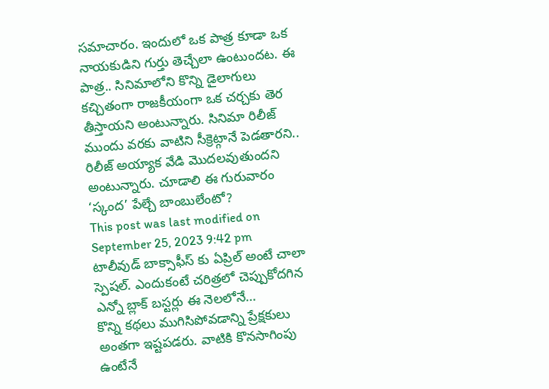సమాచారం. ఇందులో ఒక పాత్ర కూడా ఒక నాయకుడిని గుర్తు తెచ్చేలా ఉంటుందట. ఈ పాత్ర.. సినిమాలోని కొన్ని డైలాగులు కచ్చితంగా రాజకీయంగా ఒక చర్చకు తెర తీస్తాయని అంటున్నారు. సినిమా రిలీజ్ ముందు వరకు వాటిని సీక్రెట్గానే పెడతారని.. రిలీజ్ అయ్యాక వేడి మొదలవుతుందని అంటున్నారు. చూడాలి ఈ గురువారం ‘స్కంద’ పేల్చే బాంబులేంటో?
This post was last modified on September 25, 2023 9:42 pm
టాలీవుడ్ బాక్సాఫీస్ కు ఏప్రిల్ అంటే చాలా స్పెషల్. ఎందుకంటే చరిత్రలో చెప్పుకోదగిన ఎన్నో బ్లాక్ బస్టర్లు ఈ నెలలోనే…
కొన్ని కథలు ముగిసిపోవడాన్ని ప్రేక్షకులు అంతగా ఇష్టపడరు. వాటికి కొనసాగింపు ఉంటేనే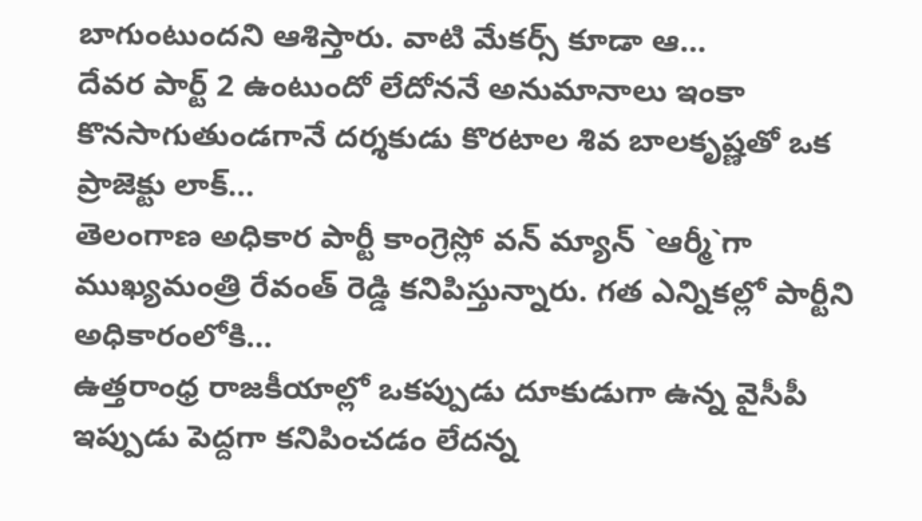బాగుంటుందని ఆశిస్తారు. వాటి మేకర్స్ కూడా ఆ…
దేవర పార్ట్ 2 ఉంటుందో లేదోననే అనుమానాలు ఇంకా కొనసాగుతుండగానే దర్శకుడు కొరటాల శివ బాలకృష్ణతో ఒక ప్రాజెక్టు లాక్…
తెలంగాణ అధికార పార్టీ కాంగ్రెస్లో వన్ మ్యాన్ `ఆర్మీ`గా ముఖ్యమంత్రి రేవంత్ రెడ్డి కనిపిస్తున్నారు. గత ఎన్నికల్లో పార్టీని అధికారంలోకి…
ఉత్తరాంధ్ర రాజకీయాల్లో ఒకప్పుడు దూకుడుగా ఉన్న వైసీపీ ఇప్పుడు పెద్దగా కనిపించడం లేదన్న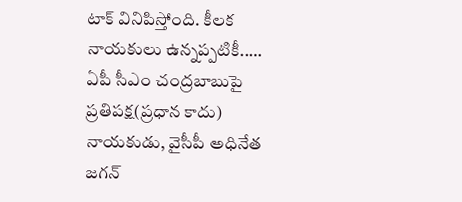టాక్ వినిపిస్తోంది. కీలక నాయకులు ఉన్నప్పటికీ..…
ఏపీ సీఎం చంద్రబాబుపై ప్రతిపక్ష(ప్రధాన కాదు) నాయకుడు, వైసీపీ అధినేత జగన్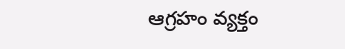ఆగ్రహం వ్యక్తం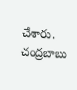చేశారు. చంద్రబాబు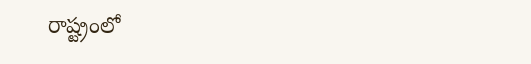రాష్ట్రంలో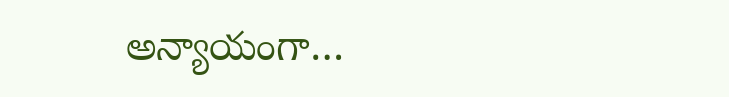అన్యాయంగా…